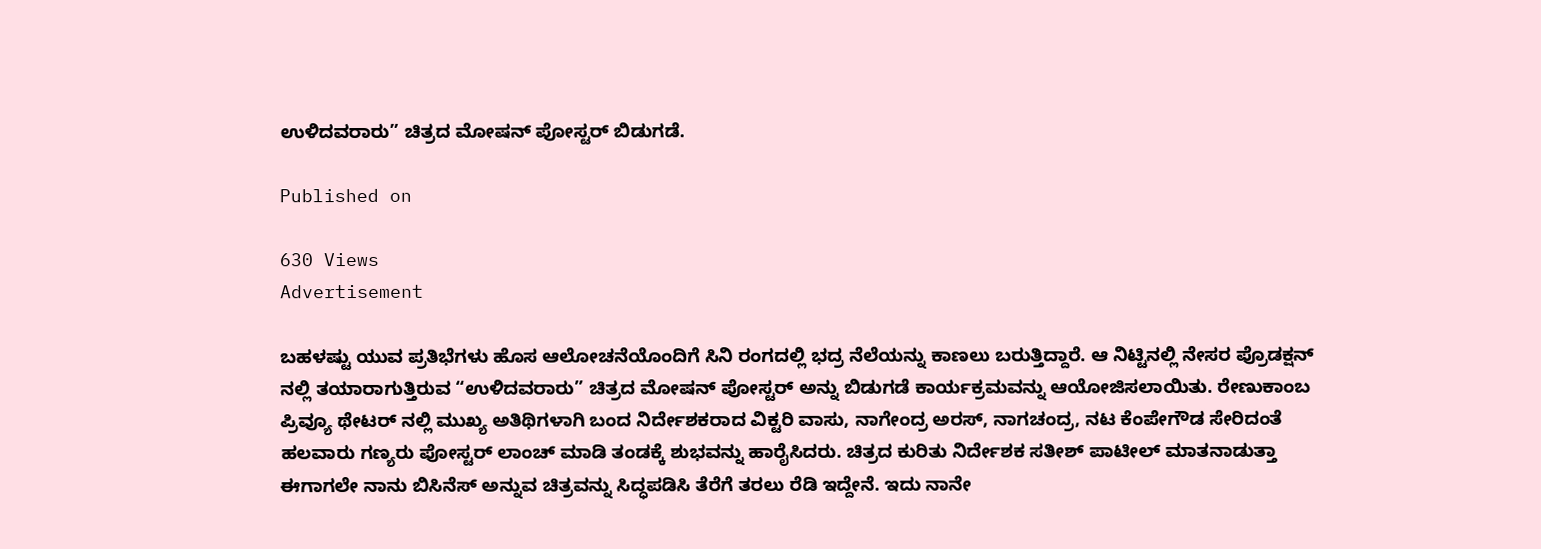ಉಳಿದವರಾರು” ಚಿತ್ರದ ಮೋಷನ್ ಪೋಸ್ಟರ್ ಬಿಡುಗಡೆ.

Published on

630 Views
Advertisement

ಬಹಳಷ್ಟು ಯುವ ಪ್ರತಿಭೆಗಳು ಹೊಸ ಆಲೋಚನೆಯೊಂದಿಗೆ ಸಿನಿ ರಂಗದಲ್ಲಿ ಭದ್ರ ನೆಲೆಯನ್ನು ಕಾಣಲು ಬರುತ್ತಿದ್ದಾರೆ. ಆ ನಿಟ್ಟಿನಲ್ಲಿ ನೇಸರ ಪ್ರೊಡಕ್ಷನ್ ನಲ್ಲಿ ತಯಾರಾಗುತ್ತಿರುವ “ಉಳಿದವರಾರು” ಚಿತ್ರದ ಮೋಷನ್ ಪೋಸ್ಟರ್ ಅನ್ನು ಬಿಡುಗಡೆ ಕಾರ್ಯಕ್ರಮವನ್ನು ಆಯೋಜಿಸಲಾಯಿತು. ರೇಣುಕಾಂಬ ಪ್ರಿವ್ಯೂ ಥೇಟರ್ ನಲ್ಲಿ ಮುಖ್ಯ ಅತಿಥಿಗಳಾಗಿ ಬಂದ ನಿರ್ದೇಶಕರಾದ ವಿಕ್ಟರಿ ವಾಸು, ನಾಗೇಂದ್ರ ಅರಸ್, ನಾಗಚಂದ್ರ, ನಟ ಕೆಂಪೇಗೌಡ ಸೇರಿದಂತೆ ಹಲವಾರು ಗಣ್ಯರು ಪೋಸ್ಟರ್ ಲಾಂಚ್ ಮಾಡಿ ತಂಡಕ್ಕೆ ಶುಭವನ್ನು ಹಾರೈಸಿದರು. ಚಿತ್ರದ ಕುರಿತು ನಿರ್ದೇಶಕ ಸತೀಶ್ ಪಾಟೀಲ್ ಮಾತನಾಡುತ್ತಾ ಈಗಾಗಲೇ ನಾನು ಬಿಸಿನೆಸ್ ಅನ್ನುವ ಚಿತ್ರವನ್ನು ಸಿದ್ಧಪಡಿಸಿ ತೆರೆಗೆ ತರಲು ರೆಡಿ ಇದ್ದೇನೆ. ಇದು ನಾನೇ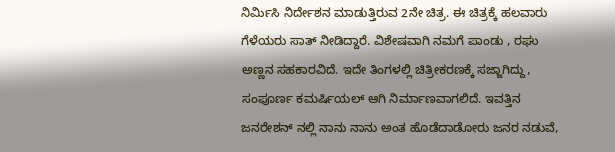ನಿರ್ಮಿಸಿ ನಿರ್ದೇಶನ ಮಾಡುತ್ತಿರುವ 2ನೇ ಚಿತ್ರ. ಈ ಚಿತ್ರಕ್ಕೆ ಹಲವಾರು ಗೆಳೆಯರು ಸಾತ್ ನೀಡಿದ್ದಾರೆ. ವಿಶೇಷವಾಗಿ ನಮಗೆ ಪಾಂಡು , ರಘು ಅಣ್ಣನ ಸಹಕಾರವಿದೆ. ಇದೇ ತಿಂಗಳಲ್ಲಿ ಚಿತ್ರೀಕರಣಕ್ಕೆ ಸಜ್ಜಾಗಿದ್ದು, ಸಂಪೂರ್ಣ ಕಮರ್ಷಿಯಲ್ ಆಗಿ ನಿರ್ಮಾಣವಾಗಲಿದೆ. ಇವತ್ತಿನ ಜನರೇಶನ್ ನಲ್ಲಿ ನಾನು ನಾನು ಅಂತ ಹೊಡೆದಾಡೋರು ಜನರ ನಡುವೆ,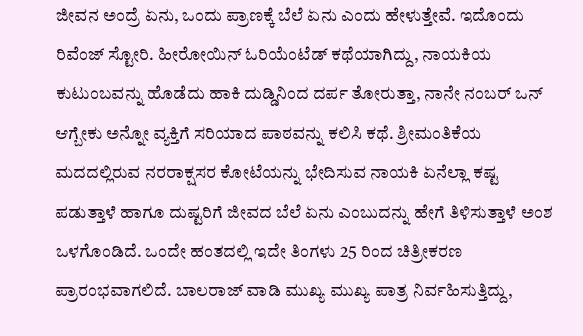ಜೀವನ ಅಂದ್ರೆ ಏನು, ಒಂದು ಪ್ರಾಣಕ್ಕೆ ಬೆಲೆ ಏನು ಎಂದು ಹೇಳುತ್ತೇವೆ. ಇದೊಂದು ರಿವೆಂಜ್ ಸ್ಟೋರಿ. ಹೀರೋಯಿನ್ ಓರಿಯೆಂಟೆಡ್ ಕಥೆಯಾಗಿದ್ದು, ನಾಯಕಿಯ ಕುಟುಂಬವನ್ನು ಹೊಡೆದು ಹಾಕಿ ದುಡ್ಡಿನಿಂದ ದರ್ಪ ತೋರುತ್ತಾ, ನಾನೇ ನಂಬರ್ ಒನ್ ಆಗ್ಬೇಕು ಅನ್ನೋ ವ್ಯಕ್ತಿಗೆ ಸರಿಯಾದ ಪಾಠವನ್ನು ಕಲಿಸಿ ಕಥೆ. ಶ್ರೀಮಂತಿಕೆಯ ಮದದಲ್ಲಿರುವ ನರರಾಕ್ಷಸರ ಕೋಟೆಯನ್ನು ಭೇದಿಸುವ ನಾಯಕಿ ಏನೆಲ್ಲಾ ಕಷ್ಟ ಪಡುತ್ತಾಳೆ ಹಾಗೂ ದುಷ್ಟರಿಗೆ ಜೀವದ ಬೆಲೆ ಏನು ಎಂಬುದನ್ನು ಹೇಗೆ ತಿಳಿಸುತ್ತಾಳೆ ಅಂಶ ಒಳಗೊಂಡಿದೆ. ಒಂದೇ ಹಂತದಲ್ಲಿ ಇದೇ ತಿಂಗಳು 25 ರಿಂದ ಚಿತ್ರೀಕರಣ ಪ್ರಾರಂಭವಾಗಲಿದೆ. ಬಾಲರಾಜ್ ವಾಡಿ ಮುಖ್ಯ ಮುಖ್ಯ ಪಾತ್ರ ನಿರ್ವಹಿಸುತ್ತಿದ್ದು,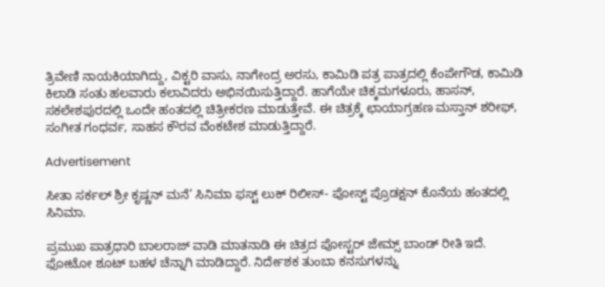ತ್ರಿವೇಣಿ ನಾಯಕಿಯಾಗಿದ್ದು, ವಿಕ್ಟರಿ ವಾಸು, ನಾಗೇಂದ್ರ ಅರಸು, ಕಾಮಿಡಿ ಪತ್ರ ಪಾತ್ರದಲ್ಲಿ ಕೆಂಪೇಗೌಡ, ಕಾಮಿಡಿ ಕಿಲಾಡಿ ಸಂತು ಹಲವಾರು ಕಲಾವಿದರು ಅಭಿನಯಿಸುತ್ತಿದ್ದಾರೆ. ಹಾಗೆಯೇ ಚಿಕ್ಕಮಗಳೂರು, ಹಾಸನ್, ಸಕಲೇಶಪುರದಲ್ಲಿ ಒಂದೇ ಹಂತದಲ್ಲಿ ಚಿತ್ರೀಕರಣ ಮಾಡುತ್ತೇವೆ. ಈ ಚಿತ್ರಕ್ಕೆ ಛಾಯಾಗ್ರಹಣ ಮಸ್ತಾನ್ ಶರೀಫ್, ಸಂಗೀತ ಗಂಧರ್ವ, ಸಾಹಸ ಕೌರವ ವೆಂಕಟೇಶ ಮಾಡುತ್ತಿದ್ದಾರೆ.

Advertisement

ಸೀತಾ ಸರ್ಕಲ್ ಶ್ರೀ ಕೃಷ್ಣನ್ ಮನೆ’ ಸಿನಿಮಾ ಫಸ್ಟ್ ಲುಕ್ ರಿಲೀಸ್- ಪೋಸ್ಟ್ ಪ್ರೊಡಕ್ಷನ್ ಕೊನೆಯ ಹಂತದಲ್ಲಿ ಸಿನಿಮಾ.

ಪ್ರಮುಖ ಪಾತ್ರಧಾರಿ ಬಾಲರಾಜ್ ವಾಡಿ ಮಾತನಾಡಿ ಈ ಚಿತ್ರದ ಪೋಸ್ಟರ್ ಜೇಮ್ಸ್ ಬಾಂಡ್ ರೀತಿ ಇದೆ. ಫೋಟೋ ಶೂಟ್ ಬಹಳ ಚೆನ್ನಾಗಿ ಮಾಡಿದ್ದಾರೆ. ನಿರ್ದೇಶಕ ತುಂಬಾ ಕನಸುಗಳನ್ನು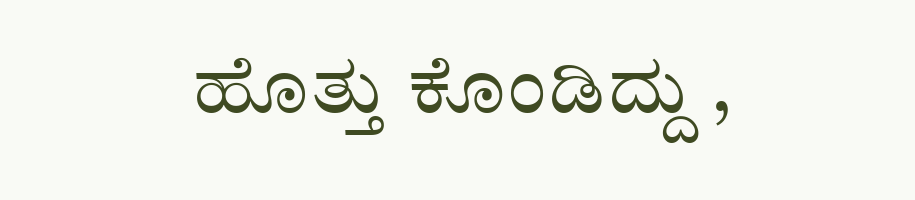ಹೊತ್ತು ಕೊಂಡಿದ್ದು ,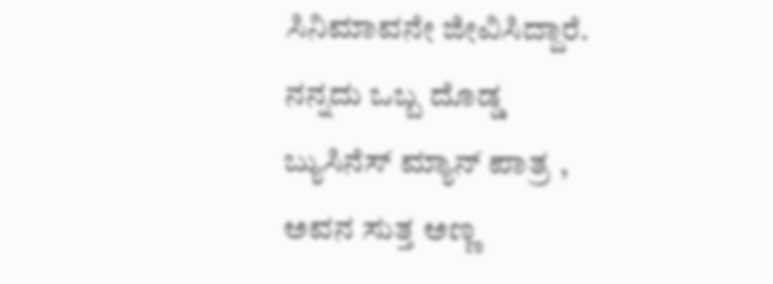ಸಿನಿಮಾವನೇ ಜೀವಿಸಿದ್ದಾರೆ. ನನ್ನದು ಒಬ್ಬ ದೊಡ್ಡ ಬ್ಯುಸಿನೆಸ್ ಮ್ಯಾನ್ ಪಾತ್ರ , ಅವನ ಸುತ್ತ ಅಣ್ಣ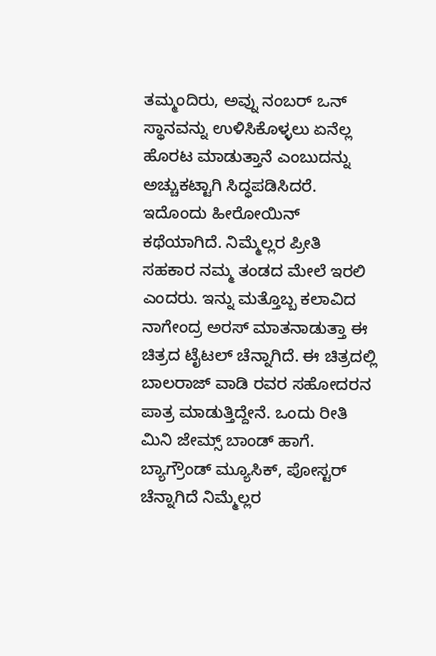ತಮ್ಮಂದಿರು, ಅವ್ನು ನಂಬರ್ ಒನ್ ಸ್ಥಾನವನ್ನು ಉಳಿಸಿಕೊಳ್ಳಲು ಏನೆಲ್ಲ ಹೊರಟ ಮಾಡುತ್ತಾನೆ ಎಂಬುದನ್ನು ಅಚ್ಚುಕಟ್ಟಾಗಿ ಸಿದ್ಧಪಡಿಸಿದರೆ. ಇದೊಂದು ಹೀರೋಯಿನ್ ಕಥೆಯಾಗಿದೆ. ನಿಮ್ಮೆಲ್ಲರ ಪ್ರೀತಿ ಸಹಕಾರ ನಮ್ಮ ತಂಡದ ಮೇಲೆ ಇರಲಿ ಎಂದರು. ಇನ್ನು ಮತ್ತೊಬ್ಬ ಕಲಾವಿದ ನಾಗೇಂದ್ರ ಅರಸ್ ಮಾತನಾಡುತ್ತಾ ಈ ಚಿತ್ರದ ಟೈಟಲ್ ಚೆನ್ನಾಗಿದೆ. ಈ ಚಿತ್ರದಲ್ಲಿ ಬಾಲರಾಜ್ ವಾಡಿ ರವರ ಸಹೋದರನ ಪಾತ್ರ ಮಾಡುತ್ತಿದ್ದೇನೆ. ಒಂದು ರೀತಿ ಮಿನಿ ಜೇಮ್ಸ್ ಬಾಂಡ್ ಹಾಗೆ. ಬ್ಯಾಗ್ರೌಂಡ್ ಮ್ಯೂಸಿಕ್, ಪೋಸ್ಟರ್ ಚೆನ್ನಾಗಿದೆ ನಿಮ್ಮೆಲ್ಲರ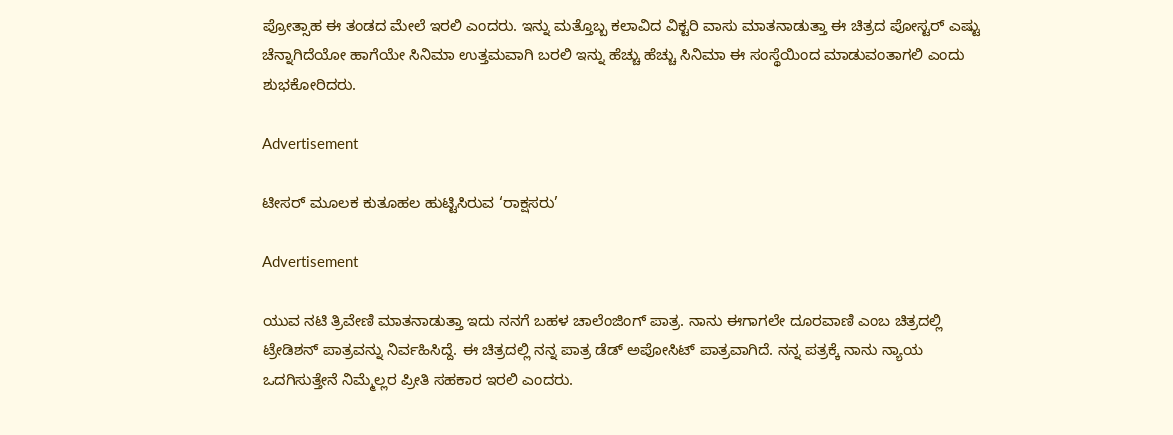ಪ್ರೋತ್ಸಾಹ ಈ ತಂಡದ ಮೇಲೆ ಇರಲಿ ಎಂದರು. ಇನ್ನು ಮತ್ತೊಬ್ಬ ಕಲಾವಿದ ವಿಕ್ಟರಿ ವಾಸು ಮಾತನಾಡುತ್ತಾ ಈ ಚಿತ್ರದ ಪೋಸ್ಟರ್ ಎಷ್ಟು ಚೆನ್ನಾಗಿದೆಯೋ ಹಾಗೆಯೇ ಸಿನಿಮಾ ಉತ್ತಮವಾಗಿ ಬರಲಿ ಇನ್ನು ಹೆಚ್ಚು ಹೆಚ್ಚು ಸಿನಿಮಾ ಈ ಸಂಸ್ಥೆಯಿಂದ ಮಾಡುವಂತಾಗಲಿ ಎಂದು ಶುಭಕೋರಿದರು.

Advertisement

ಟೀಸರ್ ಮೂಲಕ ಕುತೂಹಲ ಹುಟ್ಟಿಸಿರುವ ‘ರಾಕ್ಷಸರು’

Advertisement

ಯುವ ನಟಿ ತ್ರಿವೇಣಿ ಮಾತನಾಡುತ್ತಾ ಇದು ನನಗೆ ಬಹಳ ಚಾಲೆಂಜಿಂಗ್ ಪಾತ್ರ. ನಾನು ಈಗಾಗಲೇ ದೂರವಾಣಿ ಎಂಬ ಚಿತ್ರದಲ್ಲಿ ಟ್ರೇಡಿಶನ್ ಪಾತ್ರವನ್ನು ನಿರ್ವಹಿಸಿದ್ದೆ. ಈ ಚಿತ್ರದಲ್ಲಿ ನನ್ನ ಪಾತ್ರ ಡೆಡ್ ಅಪೋಸಿಟ್ ಪಾತ್ರವಾಗಿದೆ. ನನ್ನ ಪತ್ರಕ್ಕೆ ನಾನು ನ್ಯಾಯ ಒದಗಿಸುತ್ತೇನೆ ನಿಮ್ಮೆಲ್ಲರ ಪ್ರೀತಿ ಸಹಕಾರ ಇರಲಿ ಎಂದರು.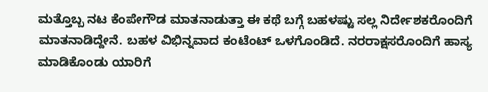ಮತ್ತೊಬ್ಬ ನಟ ಕೆಂಪೇಗೌಡ ಮಾತನಾಡುತ್ತಾ ಈ ಕಥೆ ಬಗ್ಗೆ ಬಹಳಷ್ಟು ಸಲ್ಲ ನಿರ್ದೇಶಕರೊಂದಿಗೆ ಮಾತನಾಡಿದ್ದೇನೆ. ಬಹಳ ವಿಭಿನ್ನವಾದ ಕಂಟೆಂಟ್ ಒಳಗೊಂಡಿದೆ. ನರರಾಕ್ಷಸರೊಂದಿಗೆ ಹಾಸ್ಯ ಮಾಡಿಕೊಂಡು ಯಾರಿಗೆ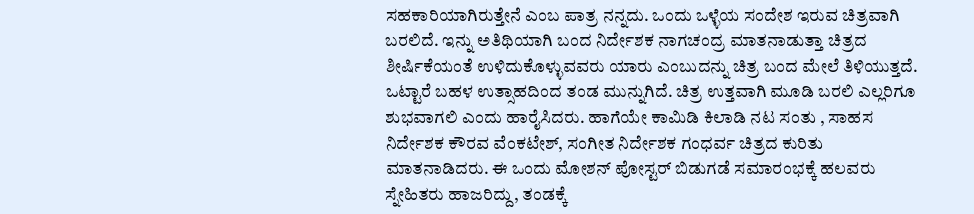ಸಹಕಾರಿಯಾಗಿರುತ್ತೇನೆ ಎಂಬ ಪಾತ್ರ ನನ್ನದು. ಒಂದು ಒಳ್ಳೆಯ ಸಂದೇಶ ಇರುವ ಚಿತ್ರವಾಗಿ ಬರಲಿದೆ. ಇನ್ನು ಅತಿಥಿಯಾಗಿ ಬಂದ ನಿರ್ದೇಶಕ ನಾಗಚಂದ್ರ ಮಾತನಾಡುತ್ತಾ ಚಿತ್ರದ ಶೀರ್ಷಿಕೆಯಂತೆ ಉಳಿದುಕೊಳ್ಳುವವರು ಯಾರು ಎಂಬುದನ್ನು ಚಿತ್ರ ಬಂದ ಮೇಲೆ ತಿಳಿಯುತ್ತದೆ. ಒಟ್ಟಾರೆ ಬಹಳ ಉತ್ಸಾಹದಿಂದ ತಂಡ ಮುನ್ನುಗಿದೆ. ಚಿತ್ರ ಉತ್ತವಾಗಿ ಮೂಡಿ ಬರಲಿ ಎಲ್ಲರಿಗೂ ಶುಭವಾಗಲಿ ಎಂದು ಹಾರೈಸಿದರು. ಹಾಗೆಯೇ ಕಾಮಿಡಿ ಕಿಲಾಡಿ ನಟ ಸಂತು , ಸಾಹಸ ನಿರ್ದೇಶಕ ಕೌರವ ವೆಂಕಟೇಶ್, ಸಂಗೀತ ನಿರ್ದೇಶಕ ಗಂಧರ್ವ ಚಿತ್ರದ ಕುರಿತು ಮಾತನಾಡಿದರು. ಈ ಒಂದು ಮೋಶನ್ ಪೋಸ್ಟರ್ ಬಿಡುಗಡೆ ಸಮಾರಂಭಕ್ಕೆ ಹಲವರು ಸ್ನೇಹಿತರು ಹಾಜರಿದ್ದು, ತಂಡಕ್ಕೆ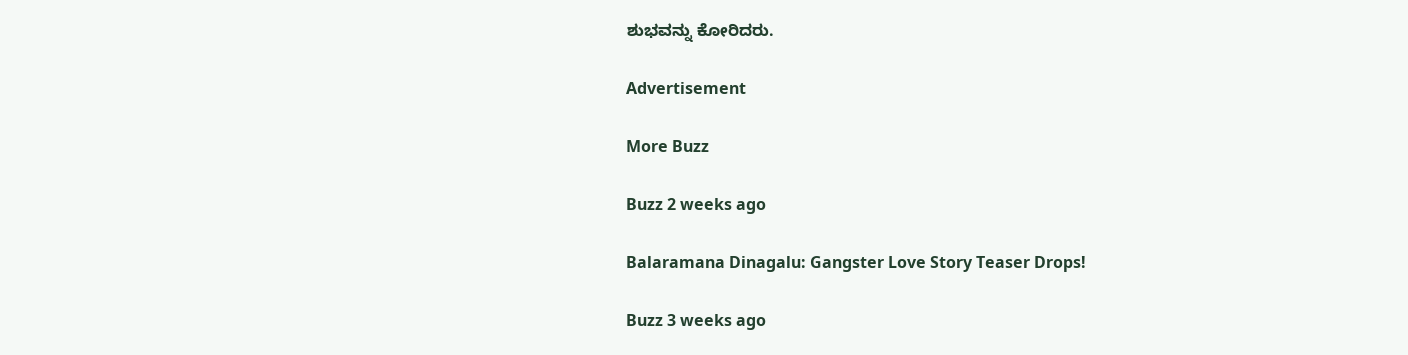ಶುಭವನ್ನು ಕೋರಿದರು.

Advertisement

More Buzz

Buzz 2 weeks ago

Balaramana Dinagalu: Gangster Love Story Teaser Drops!

Buzz 3 weeks ago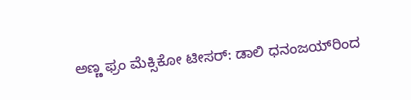ಅಣ್ಣ ಫ್ರಂ ಮೆಕ್ಸಿಕೋ ಟೀಸರ್: ಡಾಲಿ ಧನಂಜಯ್‌ರಿಂದ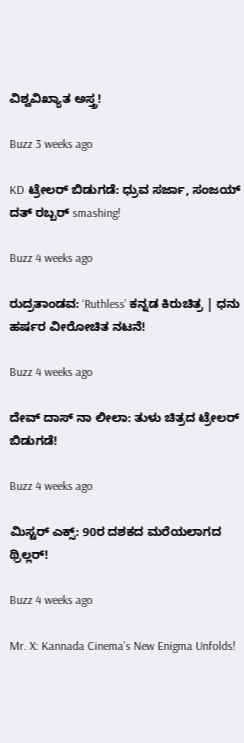ವಿಶ್ವವಿಖ್ಯಾತ ಅಸ್ತ್ರ!

Buzz 3 weeks ago

KD ಟ್ರೇಲರ್ ಬಿಡುಗಡೆ: ಧ್ರುವ ಸರ್ಜಾ, ಸಂಜಯ್ ದತ್ ರಬ್ಬರ್ smashing!

Buzz 4 weeks ago

ರುದ್ರತಾಂಡವ: ‘Ruthless’ ಕನ್ನಡ ಕಿರುಚಿತ್ರ | ಧನು ಹರ್ಷರ ವೀರೋಚಿತ ನಟನೆ!

Buzz 4 weeks ago

ದೇವ್ ದಾಸ್ ನಾ ಲೀಲಾ: ತುಳು ಚಿತ್ರದ ಟ್ರೇಲರ್ ಬಿಡುಗಡೆ!

Buzz 4 weeks ago

ಮಿಸ್ಟರ್ ಎಕ್ಸ್: 90ರ ದಶಕದ ಮರೆಯಲಾಗದ ಥ್ರಿಲ್ಲರ್!

Buzz 4 weeks ago

Mr. X: Kannada Cinema’s New Enigma Unfolds!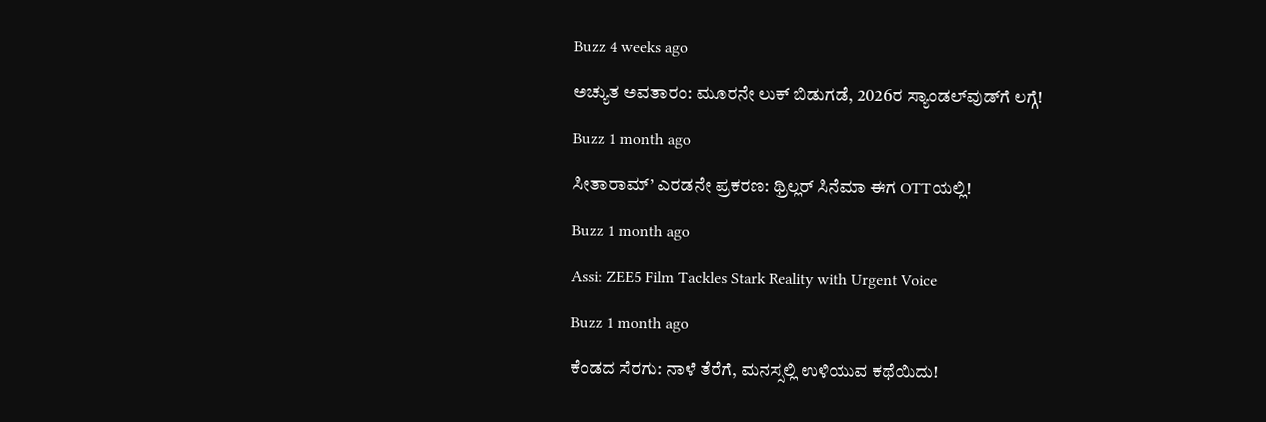Buzz 4 weeks ago

ಅಚ್ಯುತ ಅವತಾರಂ: ಮೂರನೇ ಲುಕ್ ಬಿಡುಗಡೆ, 2026ರ ಸ್ಯಾಂಡಲ್‌ವುಡ್‌ಗೆ ಲಗ್ಗೆ!

Buzz 1 month ago

ಸೀತಾರಾಮ್’ ಎರಡನೇ ಪ್ರಕರಣ: ಥ್ರಿಲ್ಲರ್ ಸಿನೆಮಾ ಈಗ OTTಯಲ್ಲಿ!

Buzz 1 month ago

Assi: ZEE5 Film Tackles Stark Reality with Urgent Voice

Buzz 1 month ago

ಕೆಂಡದ ಸೆರಗು: ನಾಳೆ ತೆರೆಗೆ, ಮನಸ್ಸಲ್ಲಿ ಉಳಿಯುವ ಕಥೆಯಿದು!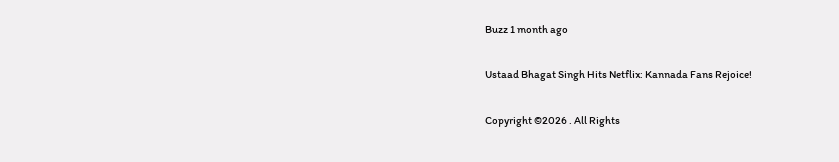Buzz 1 month ago

Ustaad Bhagat Singh Hits Netflix: Kannada Fans Rejoice!

Copyright ©2026 . All Rights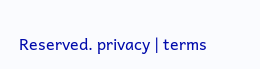Reserved. privacy | terms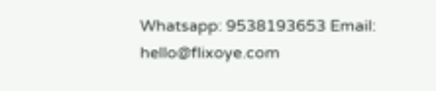Whatsapp: 9538193653 Email: hello@flixoye.com